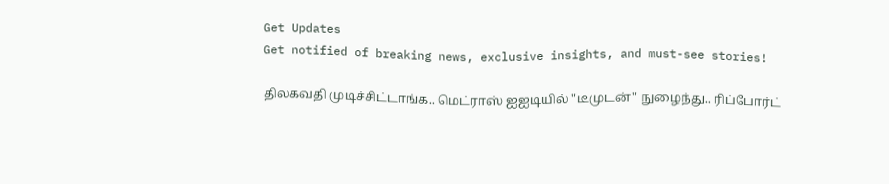Get Updates
Get notified of breaking news, exclusive insights, and must-see stories!

திலகவதி முடிச்சிட்டாங்க.. மெட்ராஸ் ஐஐடியில் "டீமுடன்" நுழைந்து.. ரிப்போர்ட்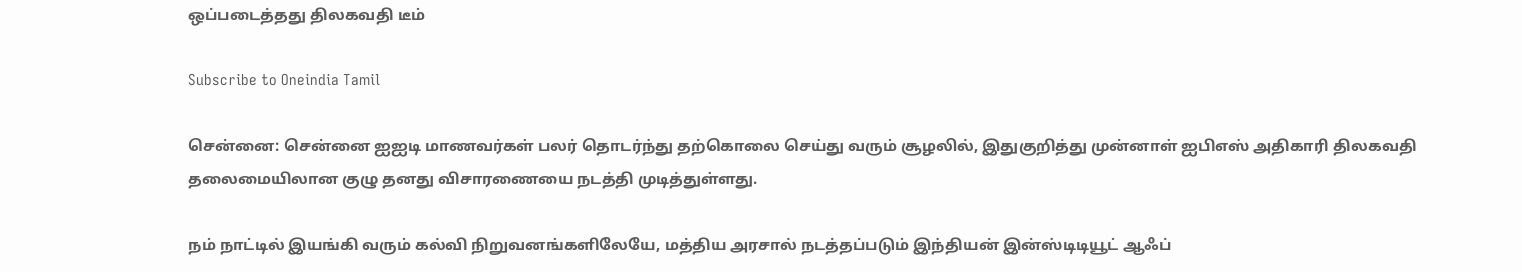ஒப்படைத்தது திலகவதி டீம்

Subscribe to Oneindia Tamil

சென்னை: சென்னை ஐஐடி மாணவர்கள் பலர் தொடர்ந்து தற்கொலை செய்து வரும் சூழலில், இதுகுறித்து முன்னாள் ஐபிஎஸ் அதிகாரி திலகவதி தலைமையிலான குழு தனது விசாரணையை நடத்தி முடித்துள்ளது.

நம் நாட்டில் இயங்கி வரும் கல்வி நிறுவனங்களிலேயே, மத்திய அரசால் நடத்தப்படும் இந்தியன் இன்ஸ்டிடியூட் ஆஃப்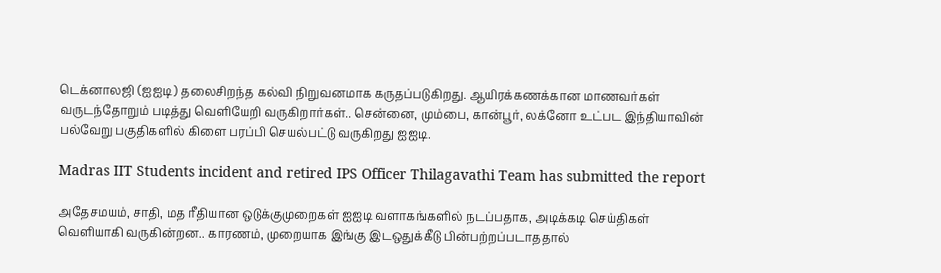டெக்னாலஜி (ஐஐடி) தலைசிறந்த கல்வி நிறுவனமாக கருதப்படுகிறது. ஆயிரக்கணக்கான மாணவர்கள் வருடந்தோறும் படித்து வெளியேறி வருகிறார்கள்.. சென்னை, மும்பை, கான்பூர், லக்னோ உட்பட இந்தியாவின் பல்வேறு பகுதிகளில் கிளை பரப்பி செயல்பட்டு வருகிறது ஐஐடி.

Madras IIT Students incident and retired IPS Officer Thilagavathi Team has submitted the report

அதேசமயம், சாதி, மத ரீதியான ஒடுக்குமுறைகள் ஐஐடி வளாகங்களில் நடப்பதாக, அடிக்கடி செய்திகள் வெளியாகி வருகின்றன.. காரணம், முறையாக இங்கு இடஒதுக்கீடு பின்பற்றப்படாததால்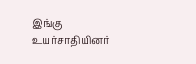இங்கு உயர்சாதியினர்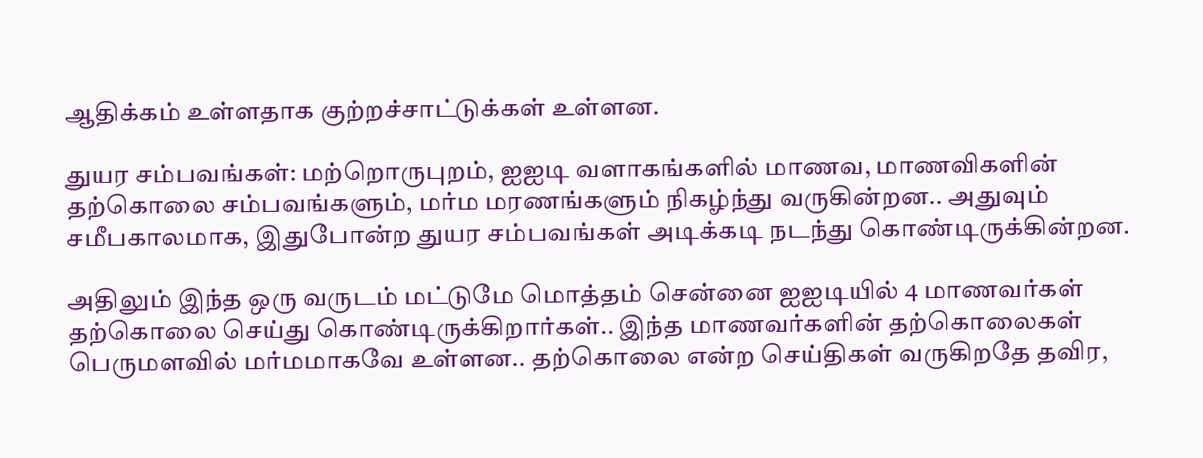ஆதிக்கம் உள்ளதாக குற்றச்சாட்டுக்கள் உள்ளன.

துயர சம்பவங்கள்: மற்றொருபுறம், ஐஐடி வளாகங்களில் மாணவ, மாணவிகளின் தற்கொலை சம்பவங்களும், மர்ம மரணங்களும் நிகழ்ந்து வருகின்றன.. அதுவும் சமீபகாலமாக, இதுபோன்ற துயர சம்பவங்கள் அடிக்கடி நடந்து கொண்டிருக்கின்றன.

அதிலும் இந்த ஒரு வருடம் மட்டுமே மொத்தம் சென்னை ஐஐடியில் 4 மாணவர்கள் தற்கொலை செய்து கொண்டிருக்கிறார்கள்.. இந்த மாணவர்களின் தற்கொலைகள் பெருமளவில் மர்மமாகவே உள்ளன.. தற்கொலை என்ற செய்திகள் வருகிறதே தவிர,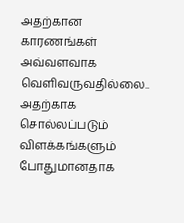அதற்கான காரணங்கள் அவ்வளவாக வெளிவருவதில்லை.. அதற்காக சொல்லப்படும் விளக்கங்களும் போதுமானதாக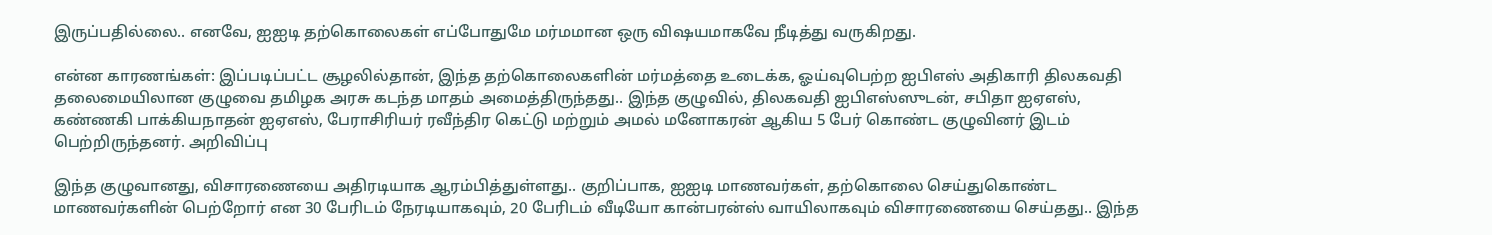இருப்பதில்லை.. எனவே, ஐஐடி தற்கொலைகள் எப்போதுமே மர்மமான ஒரு விஷயமாகவே நீடித்து வருகிறது.

என்ன காரணங்கள்: இப்படிப்பட்ட சூழலில்தான், இந்த தற்கொலைகளின் மர்மத்தை உடைக்க, ஓய்வுபெற்ற ஐபிஎஸ் அதிகாரி திலகவதி தலைமையிலான குழுவை தமிழக அரசு கடந்த மாதம் அமைத்திருந்தது.. இந்த குழுவில், திலகவதி ஐபிஎஸ்ஸுடன், சபிதா ஐஏஎஸ், கண்ணகி பாக்கியநாதன் ஐஏஎஸ், பேராசிரியர் ரவீந்திர கெட்டு மற்றும் அமல் மனோகரன் ஆகிய 5 பேர் கொண்ட குழுவினர் இடம் பெற்றிருந்தனர். அறிவிப்பு

இந்த குழுவானது, விசாரணையை அதிரடியாக ஆரம்பித்துள்ளது.. குறிப்பாக, ஐஐடி மாணவர்கள், தற்கொலை செய்துகொண்ட மாணவர்களின் பெற்றோர் என 30 பேரிடம் நேரடியாகவும், 20 பேரிடம் வீடியோ கான்பரன்ஸ் வாயிலாகவும் விசாரணையை செய்தது.. இந்த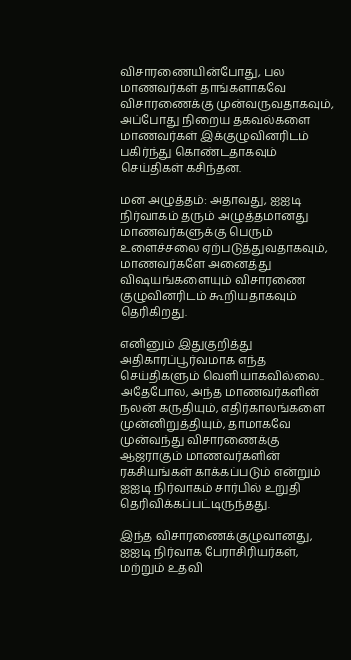விசாரணையின்போது, பல மாணவர்கள் தாங்களாகவே விசாரணைக்கு முன்வருவதாகவும், அப்போது நிறைய தகவல்களை மாணவர்கள் இக்குழுவினரிடம் பகிர்ந்து கொண்டதாகவும் செய்திகள் கசிந்தன.

மன அழுத்தம்: அதாவது, ஐஐடி நிர்வாகம் தரும் அழுத்தமானது மாணவர்களுக்கு பெரும் உளைச்சலை ஏற்படுத்துவதாகவும், மாணவர்களே அனைத்து விஷயங்களையும் விசாரணை குழுவினரிடம் கூறியதாகவும் தெரிகிறது.

எனினும் இதுகுறித்து அதிகாரப்பூர்வமாக எந்த செய்திகளும் வெளியாகவில்லை.. அதேபோல, அந்த மாணவர்களின் நலன் கருதியும், எதிர்காலங்களை முன்னிறுத்தியும், தாமாகவே முன்வந்து விசாரணைக்கு ஆஜராகும் மாணவர்களின் ரகசியங்கள் காக்கப்படும் என்றும் ஐஐடி நிர்வாகம் சார்பில் உறுதி தெரிவிக்கப்பட்டிருந்தது.

இந்த விசாரணைக்குழுவானது, ஐஐடி நிர்வாக பேராசிரியர்கள், மற்றும் உதவி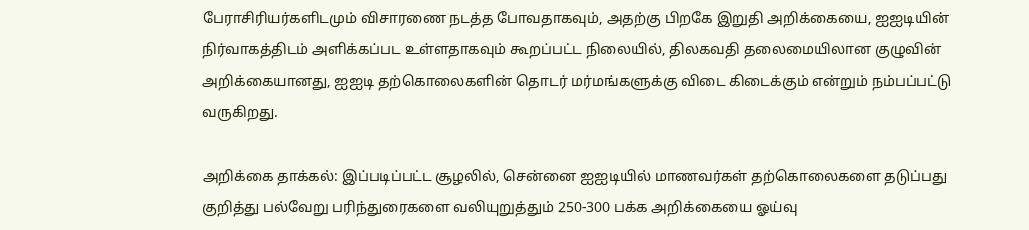பேராசிரியர்களிடமும் விசாரணை நடத்த போவதாகவும், அதற்கு பிறகே இறுதி அறிக்கையை, ஐஐடியின் நிர்வாகத்திடம் அளிக்கப்பட உள்ளதாகவும் கூறப்பட்ட நிலையில், திலகவதி தலைமையிலான குழுவின் அறிக்கையானது, ஐஐடி தற்கொலைகளின் தொடர் மர்மங்களுக்கு விடை கிடைக்கும் என்றும் நம்பப்பட்டு வருகிறது.

அறிக்கை தாக்கல்: இப்படிப்பட்ட சூழலில், சென்னை ஐஐடியில் மாணவர்கள் தற்கொலைகளை தடுப்பது குறித்து பல்வேறு பரிந்துரைகளை வலியுறுத்தும் 250-300 பக்க அறிக்கையை ஓய்வு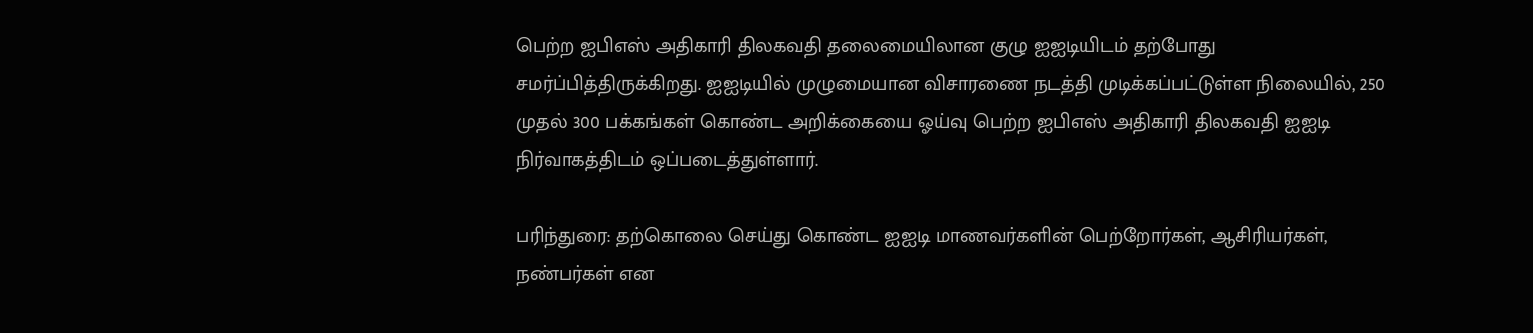பெற்ற ஐபிஎஸ் அதிகாரி திலகவதி தலைமையிலான குழு ஐஐடியிடம் தற்போது சமர்ப்பித்திருக்கிறது. ஐஐடியில் முழுமையான விசாரணை நடத்தி முடிக்கப்பட்டுள்ள நிலையில், 250 முதல் 300 பக்கங்கள் கொண்ட அறிக்கையை ஓய்வு பெற்ற ஐபிஎஸ் அதிகாரி திலகவதி ஐஐடி நிர்வாகத்திடம் ஒப்படைத்துள்ளார்.

பரிந்துரை: தற்கொலை செய்து கொண்ட ஐஐடி மாணவர்களின் பெற்றோர்கள், ஆசிரியர்கள், நண்பர்கள் என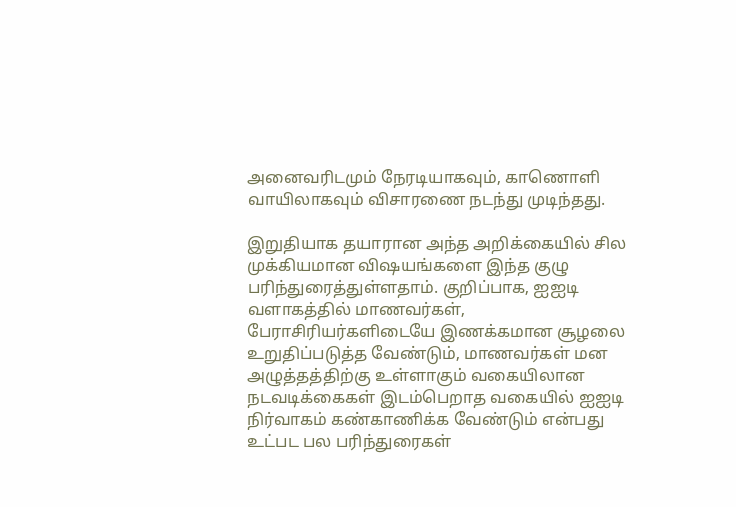அனைவரிடமும் நேரடியாகவும், காணொளி வாயிலாகவும் விசாரணை நடந்து முடிந்தது.

இறுதியாக தயாரான அந்த அறிக்கையில் சில முக்கியமான விஷயங்களை இந்த குழு பரிந்துரைத்துள்ளதாம். குறிப்பாக, ஐஐடி வளாகத்தில் மாணவர்கள், பேராசிரியர்களிடையே இணக்கமான சூழலை உறுதிப்படுத்த வேண்டும், மாணவர்கள் மன அழுத்தத்திற்கு உள்ளாகும் வகையிலான நடவடிக்கைகள் இடம்பெறாத வகையில் ஐஐடி நிர்வாகம் கண்காணிக்க வேண்டும் என்பது உட்பட பல பரிந்துரைகள்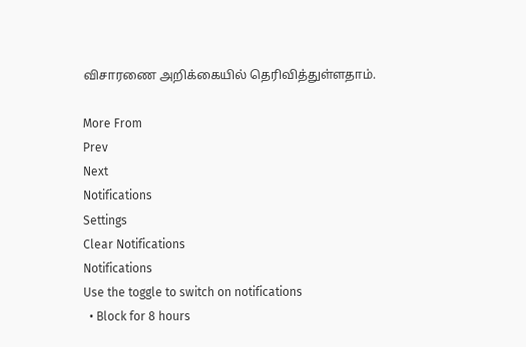விசாரணை அறிக்கையில் தெரிவித்துள்ளதாம்.

More From
Prev
Next
Notifications
Settings
Clear Notifications
Notifications
Use the toggle to switch on notifications
  • Block for 8 hours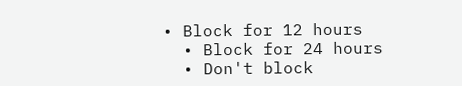• Block for 12 hours
  • Block for 24 hours
  • Don't block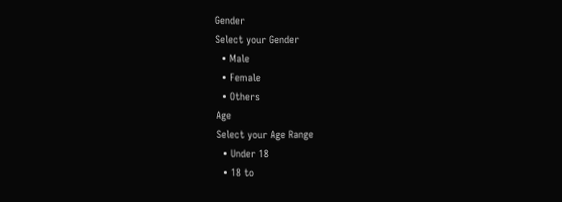Gender
Select your Gender
  • Male
  • Female
  • Others
Age
Select your Age Range
  • Under 18
  • 18 to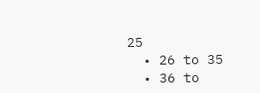25
  • 26 to 35
  • 36 to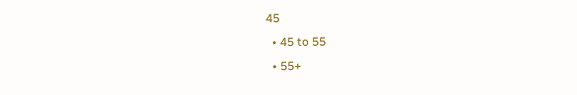45
  • 45 to 55
  • 55+